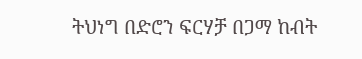ትህነግ በድሮን ፍርሃቻ በጋማ ከብት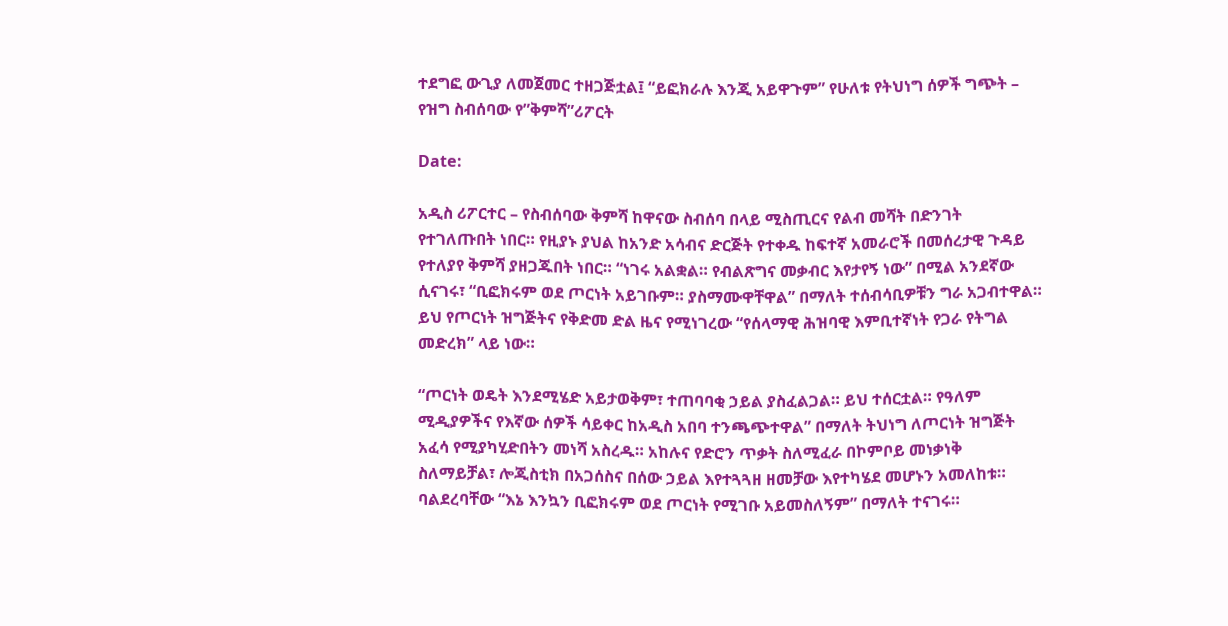ተደግፎ ውጊያ ለመጀመር ተዘጋጅቷል፤ “ይፎክራሉ እንጂ አይዋጉም” የሁለቱ የትህነግ ሰዎች ግጭት – የዝግ ስብሰባው የ”ቅምሻ”ሪፖርት

Date:

አዲስ ሪፖርተር – የስብሰባው ቅምሻ ከዋናው ስብሰባ በላይ ሚስጢርና የልብ መሻት በድንገት የተገለጡበት ነበር። የዚያኑ ያህል ከአንድ አሳብና ድርጅት የተቀዱ ከፍተኛ አመራሮች በመሰረታዊ ጉዳይ የተለያየ ቅምሻ ያዘጋጁበት ነበር። “ነገሩ አልቋል። የብልጽግና መቃብር እየታየኝ ነው” በሚል አንደኛው ሲናገሩ፣ “ቢፎክሩም ወደ ጦርነት አይገቡም። ያስማሙዋቸዋል” በማለት ተሰብሳቢዎቹን ግራ አጋብተዋል። ይህ የጦርነት ዝግጅትና የቅድመ ድል ዜና የሚነገረው “የሰላማዊ ሕዝባዊ እምቢተኛነት የጋራ የትግል መድረክ” ላይ ነው።

“ጦርነት ወዴት እንደሚሄድ አይታወቅም፣ ተጠባባቂ ኃይል ያስፈልጋል። ይህ ተሰርቷል። የዓለም ሚዲያዎችና የእኛው ሰዎች ሳይቀር ከአዲስ አበባ ተንጫጭተዋል” በማለት ትህነግ ለጦርነት ዝግጅት አፈሳ የሚያካሂድበትን መነሻ አስረዱ። አከሉና የድሮን ጥቃት ስለሚፈራ በኮምቦይ መነቃነቅ ስለማይቻል፣ ሎጂስቲክ በአጋሰስና በሰው ኃይል እየተጓጓዘ ዘመቻው እየተካሄደ መሆኑን አመለከቱ። ባልደረባቸው “እኔ እንኳን ቢፎክሩም ወደ ጦርነት የሚገቡ አይመስለኝም” በማለት ተናገሩ።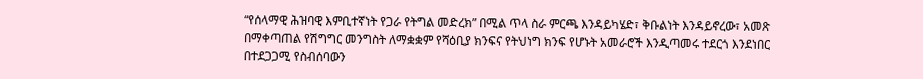“የሰላማዊ ሕዝባዊ እምቢተኛነት የጋራ የትግል መድረክ” በሚል ጥላ ስራ ምርጫ እንዳይካሄድ፣ ቅቡልነት እንዳይኖረው፣ አመጽ በማቀጣጠል የሽግግር መንግስት ለማቋቋም የሻዕቢያ ክንፍና የትህነግ ክንፍ የሆኑት አመራሮች እንዲጣመሩ ተደርጎ እንደነበር በተደጋጋሚ የስብሰባውን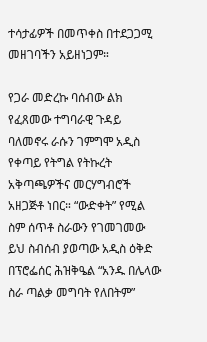ተሳታፊዎች በመጥቀስ በተደጋጋሚ መዘገባችን አይዘነጋም።

የጋራ መድረኩ ባሰብው ልክ የፈጸመው ተግባራዊ ጉዳይ ባለመኖሩ ራሱን ገምግሞ አዲስ የቀጣይ የትግል የትኩረት አቅጣጫዎችና መርሃግብሮች አዘጋጅቶ ነበር። “ውድቀት” የሚል ስም ሰጥቶ ስራውን የገመገመው ይህ ስብሰብ ያወጣው አዲስ ዕቅድ በፕሮፌሰር ሕዝቅዔል “አንዱ በሌላው ስራ ጣልቃ መግባት የለበትም”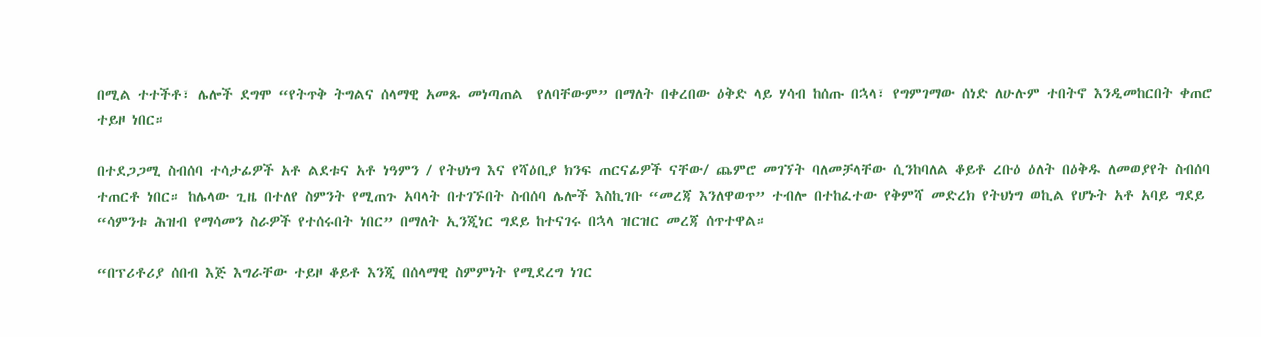በሚል ተተችቶ፣ ሌሎች ደግሞ “የትጥቅ ትግልና ሰላማዊ አመጹ መነጣጠል  የለባቸውም” በማለት በቀረበው ዕቅድ ላይ ሃሳብ ከሰጡ በኋላ፣ የግምገማው ሰነድ ለሁሉም ተበትኖ እንዲመከርበት ቀጠሮ ተይዞ ነበር።

በተደጋጋሚ ስብሰባ ተሳታፊዎች አቶ ልደቱና አቶ ነዓምን / የትህነግ እና የሻዕቢያ ክንፍ ጠርናፊዎች ናቸው/ ጨምሮ መገኘት ባለመቻላቸው ሲንከባለል ቆይቶ ረቡዕ ዕለት በዕቅዱ ለመወያየት ስብሰባ ተጠርቶ ነበር። ከሌላው ጊዜ በተለየ ስምንት የሚጠጉ አባላት በተገኙበት ስብሰባ ሌሎች እስኪገቡ “መረጃ እንለዋወጥ” ተብሎ በተከፈተው የቅምሻ መድረክ የትህነግ ወኪል የሆኑት አቶ አባይ ግደይ “ሳምንቱ ሕዝብ የማሳመን ስራዎች የተሰሩበት ነበር” በማለት ኢንጂነር ግደይ ከተናገሩ በኋላ ዝርዝር መረጃ ሰጥተዋል።

“በፕሪቶሪያ ሰበብ እጅ እግራቸው ተይዞ ቆይቶ እንጂ በሰላማዊ ስምምነት የሚደረግ ነገር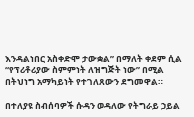እንዳልነበር አስቀድሞ ታውቋል” በማለት ቀደም ሲል “የፕሪቶሪያው ስምምነት ለዝግጅት ነው” በሚል በትህነግ አማካይነት የተገለጸውን ደግመዋል።

በተለያዩ ስብሰባዎች ሱዳን ወዳለው የትግራይ ኃይል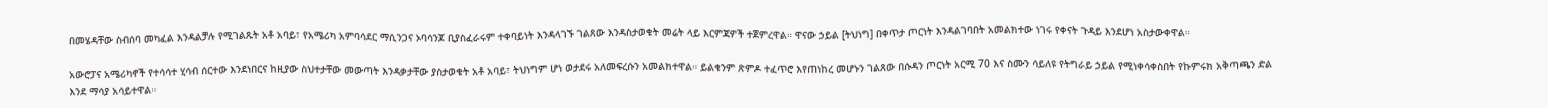በመሄዳቸው ስብሰባ መካፈል እንዳልቻሉ የሚገልጹት አቶ አባይ፣ የአሜሪካ አምባሳደር ማሲንጋና ኦባሳንጆ ቢያስፈራሩም ተቀባይነት እንዳላገኙ ገልጸው እንዳስታወቁት መሬት ላይ እርምጃዎች ተጀምረዋል። ዋናው ኃይል [ትህነግ] በቀጥታ ጦርነት እንዳልገባበት አመልክተው ነገሩ የቀናት ጉዳይ እንደሆነ አስታውቀዋል።

አውሮፓና አሜሪካኖች የተሳሳተ ሂሳብ ሰርተው እንደነበርና ከዚያው ስህተታቸው መውጣት እንዳቃታቸው ያስታወቁት አቶ አባይ፣ ትህነግም ሆነ ወታደሩ አለመፍረሱን አመልክተዋል። ይልቁንም ጽምዶ ተፈጥሮ እየጠነከረ መሆኑን ገልጸው በሱዳን ጦርነት አርሚ 70 እና ስሙን ሳይለዩ የትግራይ ኃይል የሚነቀሳቀስበት የኩምሩክ አቅጣጫን ድል እንደ ማሳያ አሳይተዋል።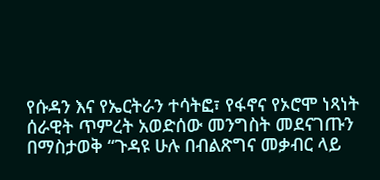የሱዳን እና የኤርትራን ተሳትፎ፣ የፋኖና የኦሮሞ ነጻነት ሰራዊት ጥምረት አወድሰው መንግስት መደናገጡን በማስታወቅ “ጉዳዩ ሁሉ በብልጽግና መቃብር ላይ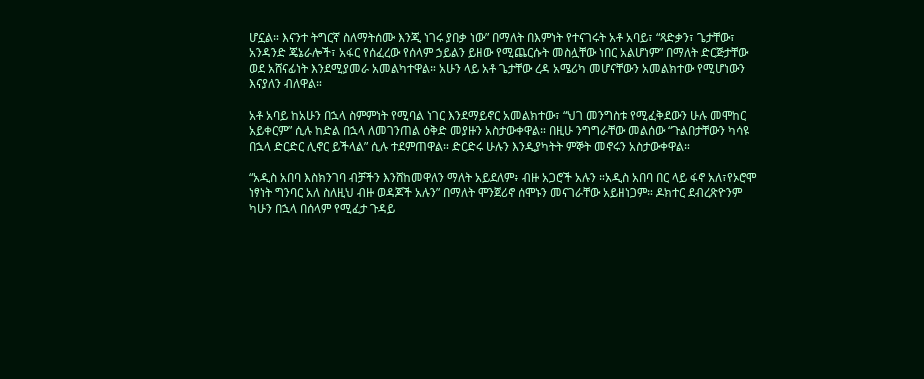ሆኗል። እናንተ ትግርኛ ስለማትሰሙ እንጂ ነገሩ ያበቃ ነው” በማለት በእምነት የተናገሩት አቶ አባይ፣ “ጻድቃን፣ ጌታቸው፣ አንዳንድ ጄኔራሎች፣ አፋር የሰፈረው የሰላም ኃይልን ይዘው የሚጨርሱት መስሏቸው ነበር አልሆነም” በማለት ድርጅታቸው ወደ አሸናፊነት እንደሚያመራ አመልካተዋል። አሁን ላይ አቶ ጌታቸው ረዳ አሜሪካ መሆናቸውን አመልክተው የሚሆነውን እናያለን ብለዋል።

አቶ አባይ ከአሁን በኋላ ስምምነት የሚባል ነገር እንደማይኖር አመልክተው፣ “ህገ መንግስቱ የሚፈቅደውን ሁሉ መሞከር አይቀርም” ሲሉ ከድል በኋላ ለመገንጠል ዕቅድ መያዙን አስታውቀዋል። በዚሁ ንግግራቸው መልሰው “ጉልበታቸውን ካሳዩ በኋላ ድርድር ሊኖር ይችላል” ሲሉ ተደምጠዋል። ድርድሩ ሁሉን እንዲያካትት ምኞት መኖሩን አስታውቀዋል።

“አዲስ አበባ እስክንገባ ብቻችን እንሸከመዋለን ማለት አይደለም፥ ብዙ አጋሮች አሉን ።አዲስ አበባ በር ላይ ፋኖ አለ፣የኦሮሞ ነፃነት ግንባር አለ ስለዚህ ብዙ ወዳጆች አሉን” በማለት ሞንጀሪኖ ሰሞኑን መናገራቸው አይዘነጋም። ዶክተር ደብረጽዮንም ካሁን በኋላ በሰላም የሚፈታ ጉዳይ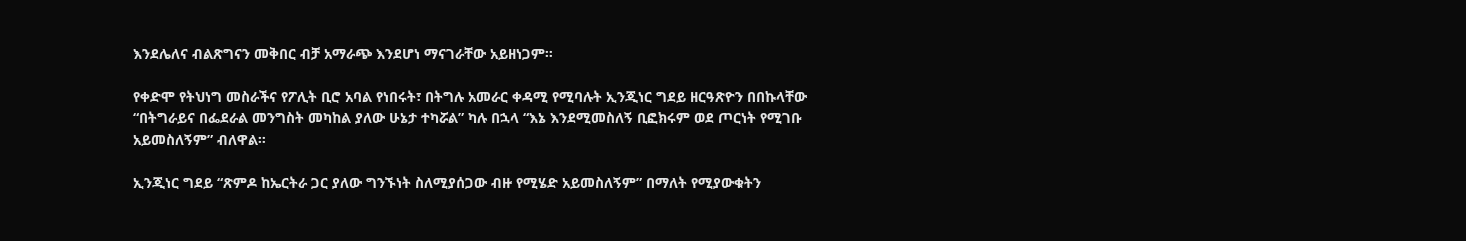እንደሌለና ብልጽግናን መቅበር ብቻ አማራጭ እንደሆነ ማናገራቸው አይዘነጋም።

የቀድሞ የትህነግ መስራችና የፖሊት ቢሮ አባል የነበሩት፣ በትግሉ አመራር ቀዳሚ የሚባሉት ኢንጂነር ግደይ ዘርዓጽዮን በበኩላቸው “በትግራይና በፌደራል መንግስት መካከል ያለው ሁኔታ ተካሯል” ካሉ በኋላ “እኔ እንደሚመስለኝ ቢፎክሩም ወደ ጦርነት የሚገቡ አይመስለኝም” ብለዋል።

ኢንጂነር ግደይ “ጽምዶ ከኤርትራ ጋር ያለው ግንኙነት ስለሚያሰጋው ብዙ የሚሄድ አይመስለኝም” በማለት የሚያውቁትን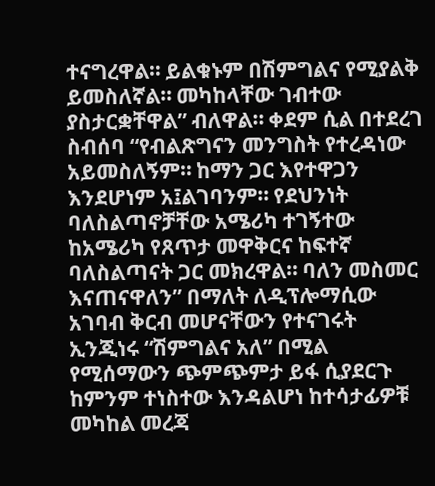ተናግረዋል። ይልቁኑም በሽምግልና የሚያልቅ ይመስለኛል። መካከላቸው ገብተው ያስታርቋቸዋል” ብለዋል። ቀደም ሲል በተደረገ ስብሰባ “የብልጽግናን መንግስት የተረዳነው አይመስለኝም። ከማን ጋር እየተዋጋን እንደሆነም አ፤ልገባንም። የደህንነት ባለስልጣኖቻቸው አሜሪካ ተገኝተው ከአሜሪካ የጸጥታ መዋቅርና ከፍተኛ ባለስልጣናት ጋር መክረዋል። ባለን መስመር እናጠናዋለን” በማለት ለዲፕሎማሲው አገባብ ቅርብ መሆናቸውን የተናገሩት ኢንጂነሩ “ሽምግልና አለ” በሚል የሚሰማውን ጭምጭምታ ይፋ ሲያደርጉ ከምንም ተነስተው እንዳልሆነ ከተሳታፊዎቹ መካከል መረጃ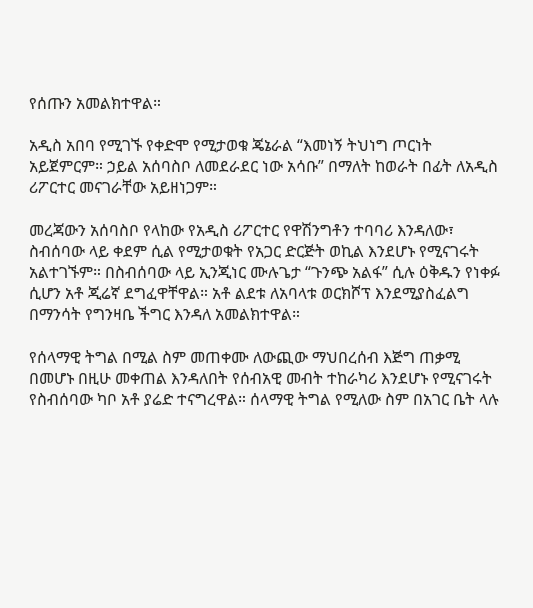የሰጡን አመልክተዋል።

አዲስ አበባ የሚገኙ የቀድሞ የሚታወቁ ጄኔራል “እመነኝ ትህነግ ጦርነት አይጀምርም። ኃይል አሰባስቦ ለመደራደር ነው አሳቡ” በማለት ከወራት በፊት ለአዲስ ሪፖርተር መናገራቸው አይዘነጋም።

መረጃውን አሰባስቦ የላከው የአዲስ ሪፖርተር የዋሽንግቶን ተባባሪ እንዳለው፣ ስብሰባው ላይ ቀደም ሲል የሚታወቁት የአጋር ድርጅት ወኪል እንደሆኑ የሚናገሩት አልተገኙም። በስብሰባው ላይ ኢንጂነር ሙሉጌታ “ጉንጭ አልፋ” ሲሉ ዕቅዱን የነቀፉ ሲሆን አቶ ጂሬኛ ደግፈዋቸዋል። አቶ ልደቱ ለአባላቱ ወርክሾፕ እንደሚያስፈልግ በማንሳት የግንዛቤ ችግር እንዳለ አመልክተዋል።

የሰላማዊ ትግል በሚል ስም መጠቀሙ ለውጪው ማህበረሰብ እጅግ ጠቃሚ በመሆኑ በዚሁ መቀጠል እንዳለበት የሰብአዊ መብት ተከራካሪ እንደሆኑ የሚናገሩት የስብሰባው ካቦ አቶ ያሬድ ተናግረዋል። ሰላማዊ ትግል የሚለው ስም በአገር ቤት ላሉ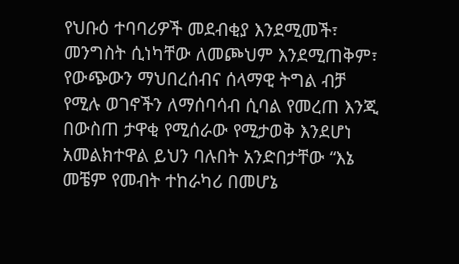የህቡዕ ተባባሪዎች መደብቂያ እንደሚመች፣ መንግስት ሲነካቸው ለመጮህም እንደሚጠቅም፣ የውጭውን ማህበረሰብና ሰላማዊ ትግል ብቻ የሚሉ ወገኖችን ለማሰባሳብ ሲባል የመረጠ እንጂ በውስጠ ታዋቂ የሚሰራው የሚታወቅ እንደሆነ አመልክተዋል ይህን ባሉበት አንድበታቸው “እኔ መቼም የመብት ተከራካሪ በመሆኔ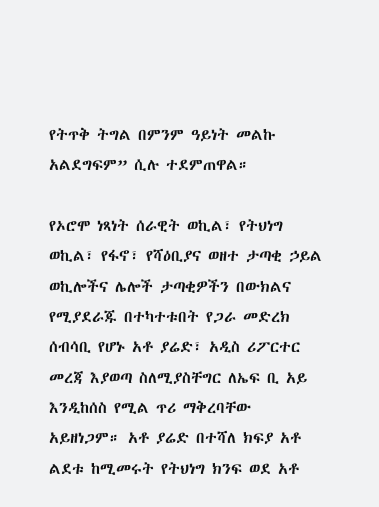የትጥቅ ትግል በምንም ዓይነት መልኩ አልደግፍም” ሲሉ ተደምጠዋል።

የኦሮሞ ነጻነት ሰራዊት ወኪል፣ የትህነግ ወኪል፣ የፋኖ፣ የሻዕቢያና ወዘተ ታጣቂ ኃይል ወኪሎችና ሌሎች ታጣቂዎችን በውክልና የሚያደራጁ በተካተቱበት የጋራ መድረክ ሰብሳቢ የሆኑ አቶ ያሬድ፣ አዲስ ሪፖርተር መረጃ እያወጣ ስለሚያስቸግር ለኤፍ ቢ አይ እንዲከሰስ የሚል ጥሪ ማቅረባቸው አይዘነጋም። አቶ ያሬድ በተሻለ ክፍያ አቶ ልደቱ ከሚመሩት የትህነግ ክንፍ ወደ አቶ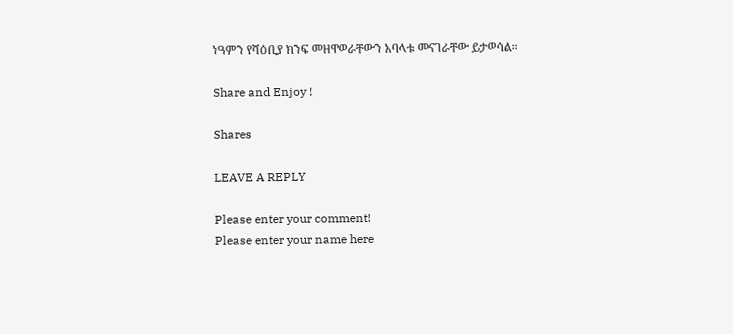ነዓምን የሻዕቢያ ክንፍ መዘዋወራቸውን አባላቱ መናገራቸው ይታወሳል።

Share and Enjoy !

Shares

LEAVE A REPLY

Please enter your comment!
Please enter your name here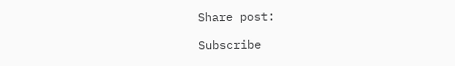Share post:

Subscribe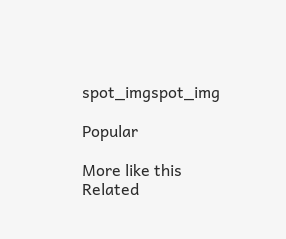spot_imgspot_img

Popular

More like this
Related